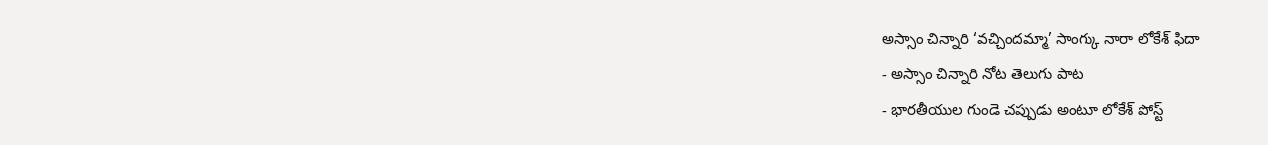అస్సాం చిన్నారి ‘వచ్చిందమ్మా’ సాంగ్కు నారా లోకేశ్ ఫిదా
- అస్సాం చిన్నారి నోట తెలుగు పాట
- భారతీయుల గుండె చప్పుడు అంటూ లోకేశ్ పోస్ట్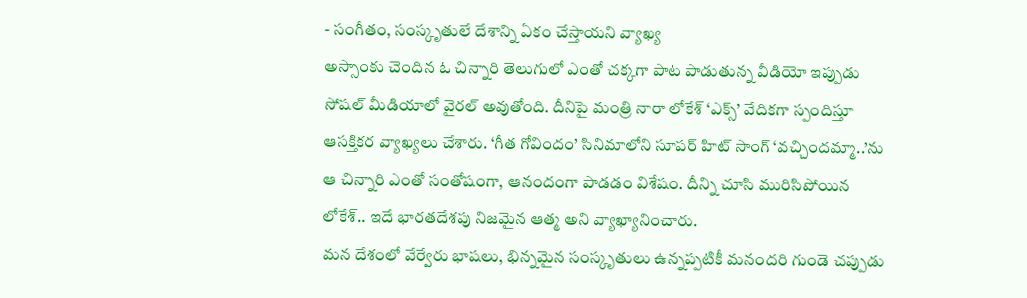- సంగీతం, సంస్కృతులే దేశాన్ని ఏకం చేస్తాయని వ్యాఖ్య
అస్సాంకు చెందిన ఓ చిన్నారి తెలుగులో ఎంతో చక్కగా పాట పాడుతున్న వీడియో ఇప్పుడు సోషల్ మీడియాలో వైరల్ అవుతోంది. దీనిపై మంత్రి నారా లోకేశ్ ‘ఎక్స్’ వేదికగా స్పందిస్తూ ఆసక్తికర వ్యాఖ్యలు చేశారు. ‘గీత గోవిందం’ సినిమాలోని సూపర్ హిట్ సాంగ్ ‘వచ్చిందమ్మా..’ను ఆ చిన్నారి ఎంతో సంతోషంగా, ఆనందంగా పాడడం విశేషం. దీన్ని చూసి మురిసిపోయిన లోకేశ్.. ఇదే భారతదేశపు నిజమైన ఆత్మ అని వ్యాఖ్యానించారు.
మన దేశంలో వేర్వేరు భాషలు, భిన్నమైన సంస్కృతులు ఉన్నప్పటికీ మనందరి గుండె చప్పుడు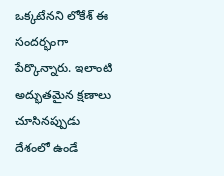ఒక్కటేనని లోకేశ్ ఈ సందర్భంగా పేర్కొన్నారు. ఇలాంటి అద్భుతమైన క్షణాలు చూసినప్పుడు దేశంలో ఉండే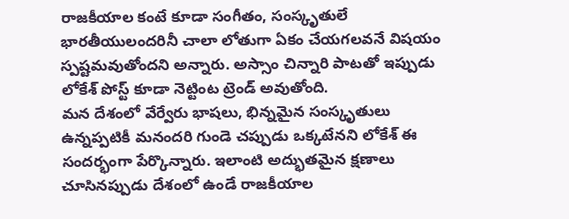రాజకీయాల కంటే కూడా సంగీతం, సంస్కృతులే భారతీయులందరినీ చాలా లోతుగా ఏకం చేయగలవనే విషయం స్పష్టమవుతోందని అన్నారు. అస్సాం చిన్నారి పాటతో ఇప్పుడు లోకేశ్ పోస్ట్ కూడా నెట్టింట ట్రెండ్ అవుతోంది.
మన దేశంలో వేర్వేరు భాషలు, భిన్నమైన సంస్కృతులు ఉన్నప్పటికీ మనందరి గుండె చప్పుడు ఒక్కటేనని లోకేశ్ ఈ సందర్భంగా పేర్కొన్నారు. ఇలాంటి అద్భుతమైన క్షణాలు చూసినప్పుడు దేశంలో ఉండే రాజకీయాల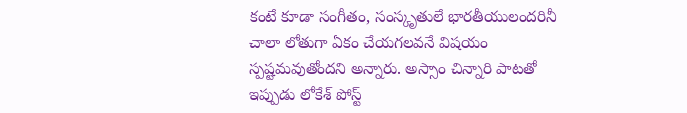కంటే కూడా సంగీతం, సంస్కృతులే భారతీయులందరినీ చాలా లోతుగా ఏకం చేయగలవనే విషయం స్పష్టమవుతోందని అన్నారు. అస్సాం చిన్నారి పాటతో ఇప్పుడు లోకేశ్ పోస్ట్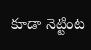కూడా నెట్టింట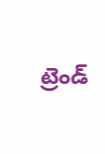ట్రెండ్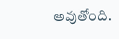అవుతోంది.